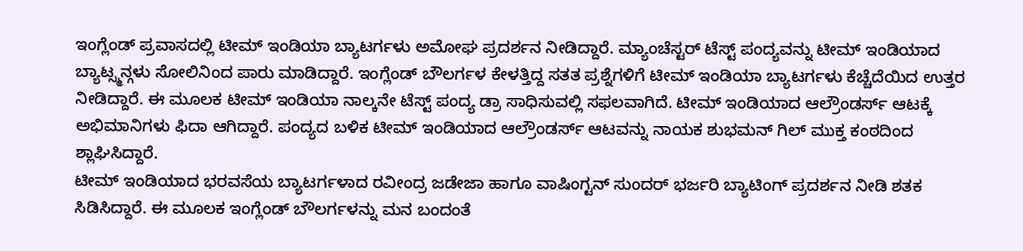ಇಂಗ್ಲೆಂಡ್ ಪ್ರವಾಸದಲ್ಲಿ ಟೀಮ್ ಇಂಡಿಯಾ ಬ್ಯಾಟರ್ಗಳು ಅಮೋಘ ಪ್ರದರ್ಶನ ನೀಡಿದ್ದಾರೆ. ಮ್ಯಾಂಚೆಸ್ಟರ್ ಟೆಸ್ಟ್ ಪಂದ್ಯವನ್ನು ಟೀಮ್ ಇಂಡಿಯಾದ ಬ್ಯಾಟ್ಸ್ಮನ್ಗಳು ಸೋಲಿನಿಂದ ಪಾರು ಮಾಡಿದ್ದಾರೆ. ಇಂಗ್ಲೆಂಡ್ ಬೌಲರ್ಗಳ ಕೇಳತ್ತಿದ್ದ ಸತತ ಪ್ರಶ್ನೆಗಳಿಗೆ ಟೀಮ್ ಇಂಡಿಯಾ ಬ್ಯಾಟರ್ಗಳು ಕೆಚ್ಚೆದೆಯಿದ ಉತ್ತರ ನೀಡಿದ್ದಾರೆ. ಈ ಮೂಲಕ ಟೀಮ್ ಇಂಡಿಯಾ ನಾಲ್ಕನೇ ಟೆಸ್ಟ್ ಪಂದ್ಯ ಡ್ರಾ ಸಾಧಿಸುವಲ್ಲಿ ಸಫಲವಾಗಿದೆ. ಟೀಮ್ ಇಂಡಿಯಾದ ಆಲ್ರೌಂಡರ್ಸ್ ಆಟಕ್ಕೆ ಅಭಿಮಾನಿಗಳು ಫಿದಾ ಆಗಿದ್ದಾರೆ. ಪಂದ್ಯದ ಬಳಿಕ ಟೀಮ್ ಇಂಡಿಯಾದ ಆಲ್ರೌಂಡರ್ಸ್ ಆಟವನ್ನು ನಾಯಕ ಶುಭಮನ್ ಗಿಲ್ ಮುಕ್ತ ಕಂಠದಿಂದ ಶ್ಲಾಘಿಸಿದ್ದಾರೆ.
ಟೀಮ್ ಇಂಡಿಯಾದ ಭರವಸೆಯ ಬ್ಯಾಟರ್ಗಳಾದ ರವೀಂದ್ರ ಜಡೇಜಾ ಹಾಗೂ ವಾಷಿಂಗ್ಟನ್ ಸುಂದರ್ ಭರ್ಜರಿ ಬ್ಯಾಟಿಂಗ್ ಪ್ರದರ್ಶನ ನೀಡಿ ಶತಕ ಸಿಡಿಸಿದ್ದಾರೆ. ಈ ಮೂಲಕ ಇಂಗ್ಲೆಂಡ್ ಬೌಲರ್ಗಳನ್ನು ಮನ ಬಂದಂತೆ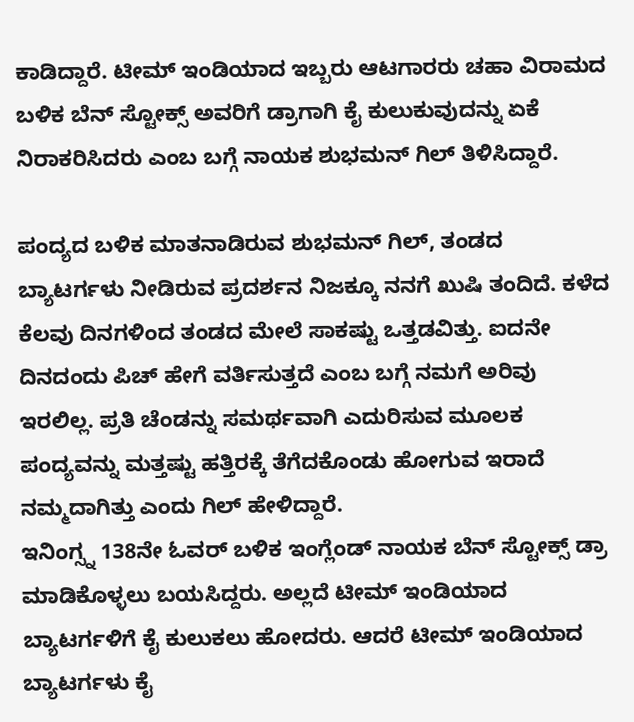ಕಾಡಿದ್ದಾರೆ. ಟೀಮ್ ಇಂಡಿಯಾದ ಇಬ್ಬರು ಆಟಗಾರರು ಚಹಾ ವಿರಾಮದ ಬಳಿಕ ಬೆನ್ ಸ್ಟೋಕ್ಸ್ ಅವರಿಗೆ ಡ್ರಾಗಾಗಿ ಕೈ ಕುಲುಕುವುದನ್ನು ಏಕೆ ನಿರಾಕರಿಸಿದರು ಎಂಬ ಬಗ್ಗೆ ನಾಯಕ ಶುಭಮನ್ ಗಿಲ್ ತಿಳಿಸಿದ್ದಾರೆ.

ಪಂದ್ಯದ ಬಳಿಕ ಮಾತನಾಡಿರುವ ಶುಭಮನ್ ಗಿಲ್, ತಂಡದ ಬ್ಯಾಟರ್ಗಳು ನೀಡಿರುವ ಪ್ರದರ್ಶನ ನಿಜಕ್ಕೂ ನನಗೆ ಖುಷಿ ತಂದಿದೆ. ಕಳೆದ ಕೆಲವು ದಿನಗಳಿಂದ ತಂಡದ ಮೇಲೆ ಸಾಕಷ್ಟು ಒತ್ತಡವಿತ್ತು. ಐದನೇ ದಿನದಂದು ಪಿಚ್ ಹೇಗೆ ವರ್ತಿಸುತ್ತದೆ ಎಂಬ ಬಗ್ಗೆ ನಮಗೆ ಅರಿವು ಇರಲಿಲ್ಲ. ಪ್ರತಿ ಚೆಂಡನ್ನು ಸಮರ್ಥವಾಗಿ ಎದುರಿಸುವ ಮೂಲಕ ಪಂದ್ಯವನ್ನು ಮತ್ತಷ್ಟು ಹತ್ತಿರಕ್ಕೆ ತೆಗೆದಕೊಂಡು ಹೋಗುವ ಇರಾದೆ ನಮ್ಮದಾಗಿತ್ತು ಎಂದು ಗಿಲ್ ಹೇಳಿದ್ದಾರೆ.
ಇನಿಂಗ್ಸ್ನ 138ನೇ ಓವರ್ ಬಳಿಕ ಇಂಗ್ಲೆಂಡ್ ನಾಯಕ ಬೆನ್ ಸ್ಟೋಕ್ಸ್ ಡ್ರಾ ಮಾಡಿಕೊಳ್ಳಲು ಬಯಸಿದ್ದರು. ಅಲ್ಲದೆ ಟೀಮ್ ಇಂಡಿಯಾದ ಬ್ಯಾಟರ್ಗಳಿಗೆ ಕೈ ಕುಲುಕಲು ಹೋದರು. ಆದರೆ ಟೀಮ್ ಇಂಡಿಯಾದ ಬ್ಯಾಟರ್ಗಳು ಕೈ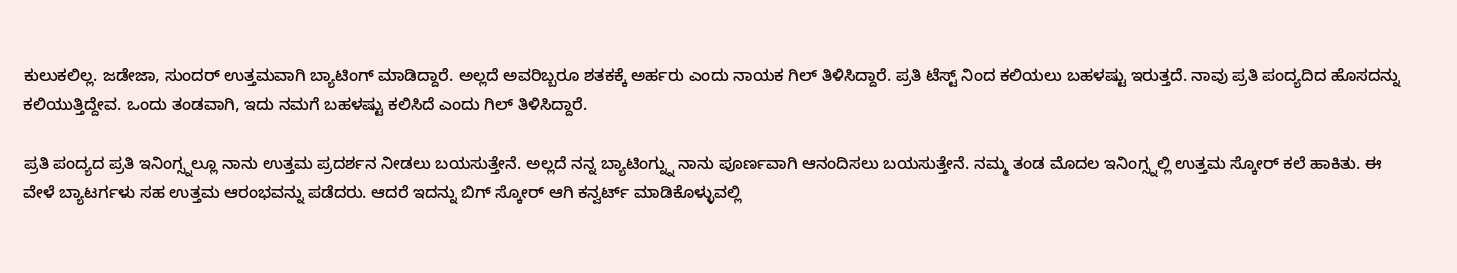ಕುಲುಕಲಿಲ್ಲ. ಜಡೇಜಾ, ಸುಂದರ್ ಉತ್ತಮವಾಗಿ ಬ್ಯಾಟಿಂಗ್ ಮಾಡಿದ್ದಾರೆ. ಅಲ್ಲದೆ ಅವರಿಬ್ಬರೂ ಶತಕಕ್ಕೆ ಅರ್ಹರು ಎಂದು ನಾಯಕ ಗಿಲ್ ತಿಳಿಸಿದ್ದಾರೆ. ಪ್ರತಿ ಟೆಸ್ಟ್ ನಿಂದ ಕಲಿಯಲು ಬಹಳಷ್ಟು ಇರುತ್ತದೆ. ನಾವು ಪ್ರತಿ ಪಂದ್ಯದಿದ ಹೊಸದನ್ನು ಕಲಿಯುತ್ತಿದ್ದೇವ. ಒಂದು ತಂಡವಾಗಿ, ಇದು ನಮಗೆ ಬಹಳಷ್ಟು ಕಲಿಸಿದೆ ಎಂದು ಗಿಲ್ ತಿಳಿಸಿದ್ದಾರೆ.

ಪ್ರತಿ ಪಂದ್ಯದ ಪ್ರತಿ ಇನಿಂಗ್ಸ್ನಲ್ಲೂ ನಾನು ಉತ್ತಮ ಪ್ರದರ್ಶನ ನೀಡಲು ಬಯಸುತ್ತೇನೆ. ಅಲ್ಲದೆ ನನ್ನ ಬ್ಯಾಟಿಂಗ್ನ್ನು ನಾನು ಪೂರ್ಣವಾಗಿ ಆನಂದಿಸಲು ಬಯಸುತ್ತೇನೆ. ನಮ್ಮ ತಂಡ ಮೊದಲ ಇನಿಂಗ್ಸ್ನಲ್ಲಿ ಉತ್ತಮ ಸ್ಕೋರ್ ಕಲೆ ಹಾಕಿತು. ಈ ವೇಳೆ ಬ್ಯಾಟರ್ಗಳು ಸಹ ಉತ್ತಮ ಆರಂಭವನ್ನು ಪಡೆದರು. ಆದರೆ ಇದನ್ನು ಬಿಗ್ ಸ್ಕೋರ್ ಆಗಿ ಕನ್ವರ್ಟ್ ಮಾಡಿಕೊಳ್ಳುವಲ್ಲಿ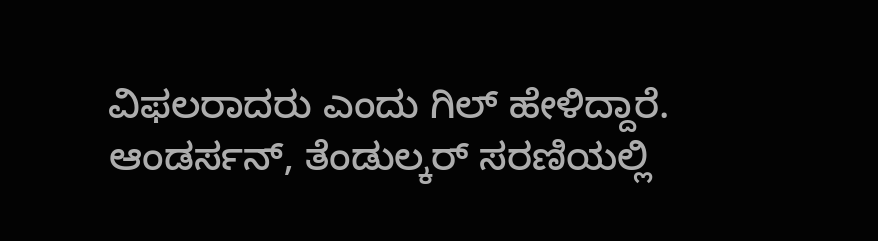ವಿಫಲರಾದರು ಎಂದು ಗಿಲ್ ಹೇಳಿದ್ದಾರೆ.
ಆಂಡರ್ಸನ್, ತೆಂಡುಲ್ಕರ್ ಸರಣಿಯಲ್ಲಿ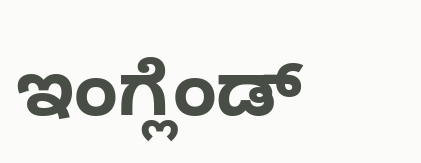ಇಂಗ್ಲೆಂಡ್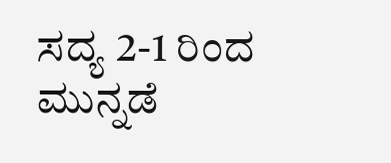ಸದ್ಯ 2-1 ರಿಂದ ಮುನ್ನಡೆ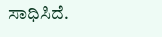ಸಾಧಿಸಿದೆ.